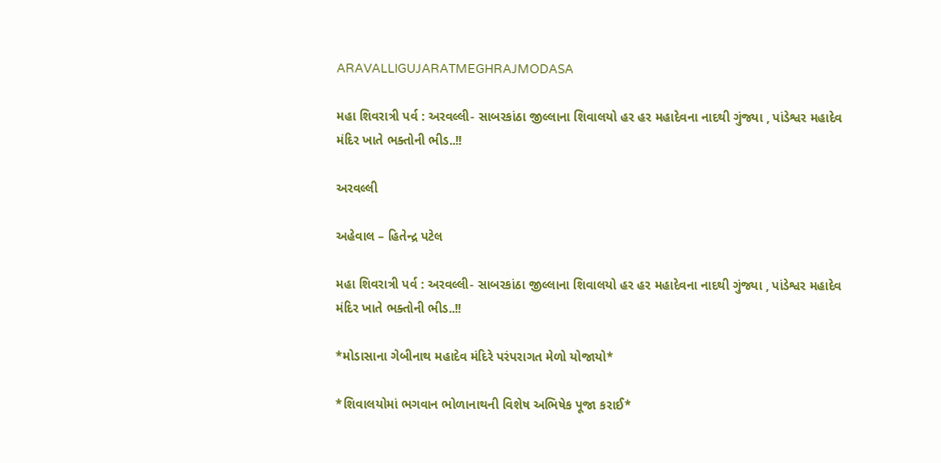ARAVALLIGUJARATMEGHRAJMODASA

મહા શિવરાત્રી પર્વ : અરવલ્લી- સાબરકાંઠા જીલ્લાના શિવાલયો હર હર મહાદેવના નાદથી ગુંજ્યા , પાંડેશ્વર મહાદેવ મંદિર ખાતે ભક્તોની ભીડ..!!

અરવલ્લી

અહેવાલ – હિતેન્દ્ર પટેલ

મહા શિવરાત્રી પર્વ : અરવલ્લી- સાબરકાંઠા જીલ્લાના શિવાલયો હર હર મહાદેવના નાદથી ગુંજ્યા , પાંડેશ્વર મહાદેવ મંદિર ખાતે ભક્તોની ભીડ..!!

*મોડાસાના ગેબીનાથ મહાદેવ મંદિરે પરંપરાગત મેળો યોજાયો*

*શિવાલયોમાં ભગવાન ભોળાનાથની વિશેષ અભિષેક પૂજા કરાઈ*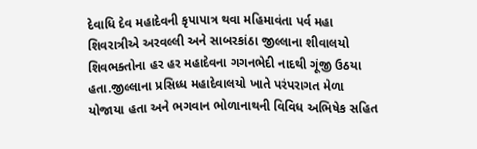દેવાધિ દેવ મહાદેવની કૃપાપાત્ર થવા મહિમાવંતા પર્વ મહા શિવરાત્રીએ અરવલ્લી અને સાબરકાંઠા જીલ્લાના શીવાલયો શિવભક્તોના હર હર મહાદેવના ગગનભેદી નાદથી ગૂંજી ઉઠયા હતા.જીલ્લાના પ્રસિધ્ધ મહાદેવાલયો ખાતે પરંપરાગત મેળા યોજાયા હતા અને ભગવાન ભોળાનાથની વિવિધ અભિષેક સહિત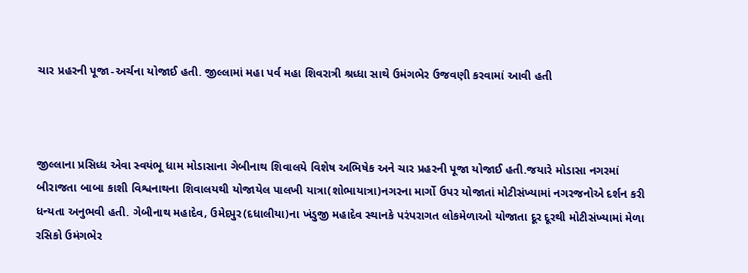ચાર પ્રહરની પૂજા-અર્ચના યોજાઈ હતી. જીલ્લામાં મહા પર્વ મહા શિવરાત્રી શ્રધ્ધા સાથે ઉમંગભેર ઉજવણી કરવામાં આવી હતી



જીલ્લાના પ્રસિધ્ધ એવા સ્વયંભૂ ધામ મોડાસાના ગેબીનાથ શિવાલયે વિશેષ અભિષેક અને ચાર પ્રહરની પૂજા યોજાઈ હતી.જયારે મોડાસા નગરમાં બીરાજતા બાબા કાશી વિશ્વનાથના શિવાલયથી યોજાયેલ પાલખી યાત્રા(શોભાયાત્રા)નગરના માર્ગો ઉપર યોજાતાં મોટીસંખ્યામાં નગરજનોએ દર્શન કરી ધન્યતા અનુભવી હતી. ગેબીનાથ મહાદેવ, ઉમેદપુર(દધાલીયા)ના ખંડુજી મહાદેવ સ્થાનકે પરંપરાગત લોકમેળાઓ યોજાતા દૂર દૂરથી મોટીસંખ્યામાં મેળા રસિકો ઉમંગભેર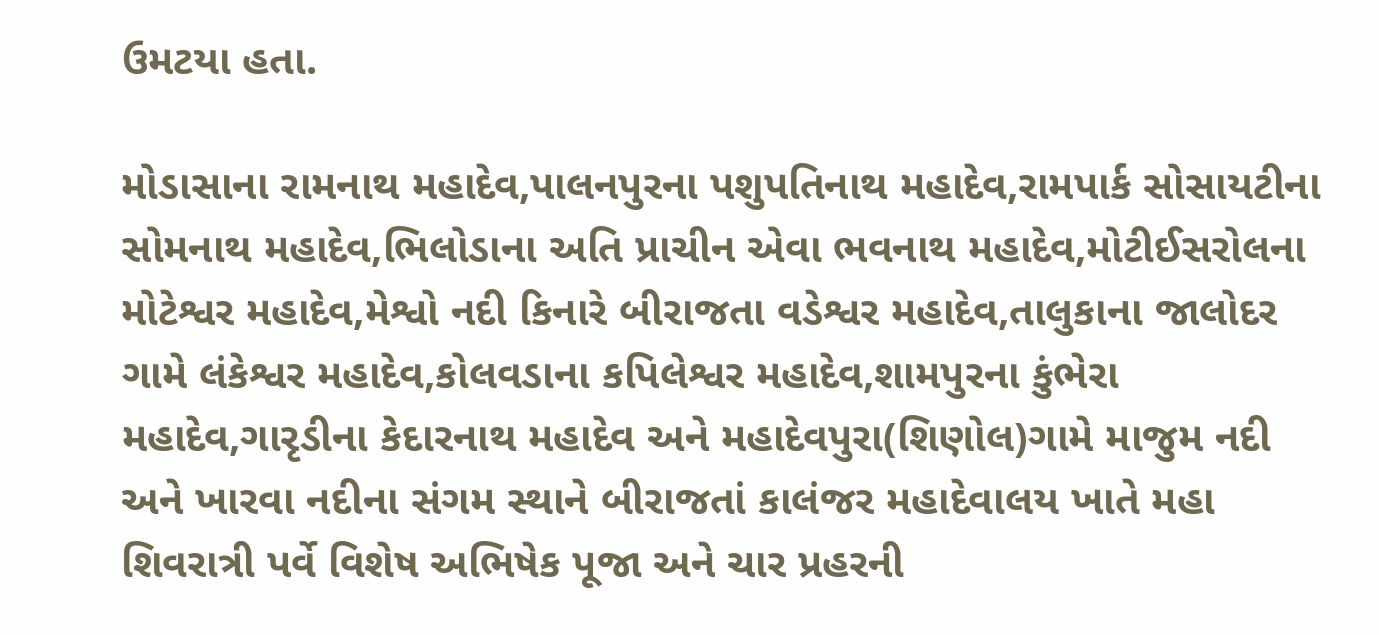ઉમટયા હતા.

મોડાસાના રામનાથ મહાદેવ,પાલનપુરના પશુપતિનાથ મહાદેવ,રામપાર્ક સોસાયટીના સોમનાથ મહાદેવ,ભિલોડાના અતિ પ્રાચીન એવા ભવનાથ મહાદેવ,મોટીઈસરોલના મોટેશ્વર મહાદેવ,મેશ્વો નદી કિનારે બીરાજતા વડેશ્વર મહાદેવ,તાલુકાના જાલોદર ગામે લંકેશ્વર મહાદેવ,કોલવડાના કપિલેશ્વર મહાદેવ,શામપુરના કુંભેરા મહાદેવ,ગારૃડીના કેદારનાથ મહાદેવ અને મહાદેવપુરા(શિણોલ)ગામે માજુમ નદી અને ખારવા નદીના સંગમ સ્થાને બીરાજતાં કાલંજર મહાદેવાલય ખાતે મહા શિવરાત્રી પર્વે વિશેષ અભિષેક પૂજા અને ચાર પ્રહરની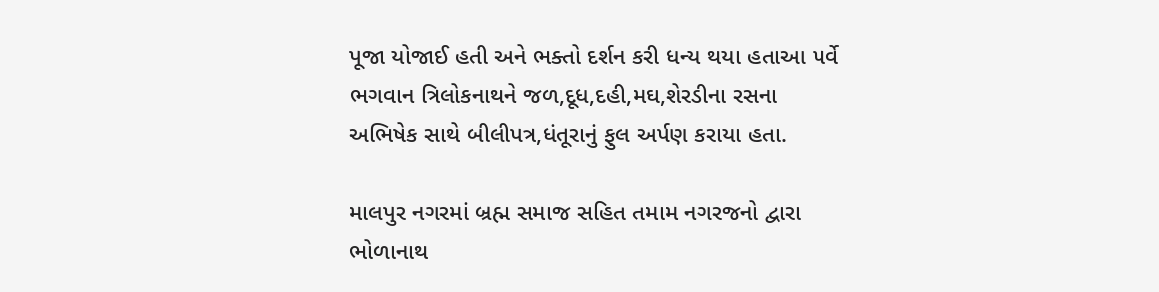પૂજા યોજાઈ હતી અને ભક્તો દર્શન કરી ધન્ય થયા હતાઆ ૫ર્વે ભગવાન ત્રિલોકનાથને જળ,દૂધ,દહી,મઘ,શેરડીના રસના અભિષેક સાથે બીલીપત્ર,ધંતૂરાનું ફુલ અર્પણ કરાયા હતા.

માલપુર નગરમાં બ્રહ્મ સમાજ સહિત તમામ નગરજનો દ્વારા ભોળાનાથ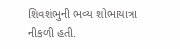શિવશંભુની ભવ્ય શોભાયાત્રા નીકળી હતી.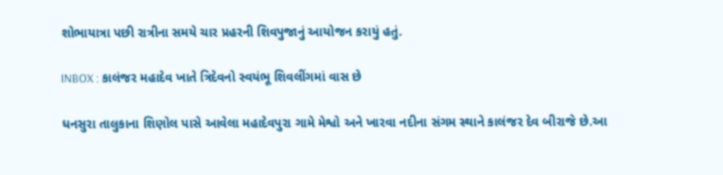શોભાયાત્રા પછી રાત્રીના સમયે ચાર પ્રહરની શિવપુજાનું આયોજન કરાયું હતું.

INBOX : કાલંજર મહાદેવ ખાતે ત્રિદેવનો સ્વયંભૂ શિવલીંગમાં વાસ છે

ધનસુરા તાલુકાના શિણોલ પાસે આવેલા મહાદેવપુરા ગામે મેશ્વો અને ખારવા નદીના સંગમ સ્થાને કાલંજર દેવ બીરાજે છે.આ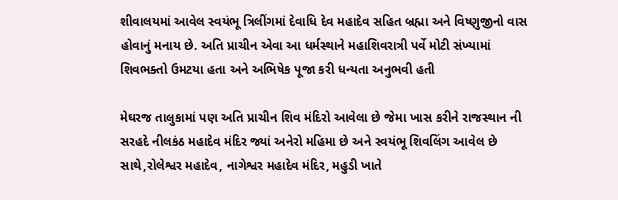શીવાલયમાં આવેલ સ્વયંભૂ ત્રિલીંગમાં દેવાધિ દેવ મહાદેવ સહિત બ્રહ્મા અને વિષ્ણુજીનો વાસ હોવાનું મનાય છે. અતિ પ્રાચીન એવા આ ધર્મસ્થાને મહાશિવરાત્રી પર્વે મોટી સંખ્યામાં શિવભક્તો ઉમટયા હતા અને અભિષેક પૂજા કરી ધન્યતા અનુભવી હતી

મેઘરજ તાલુકામાં પણ અતિ પ્રાચીન શિવ મંદિરો આવેલા છે જેમા ખાસ કરીને રાજસ્થાન ની સરહદે નીલકંઠ મહાદેવ મંદિર જ્યાં અનેરો મહિમા છે અને સ્વયંભૂ શિવલિંગ આવેલ છે સાથે,રોલેશ્વર મહાદેવ, નાગેશ્વર મહાદેવ મંદિર, મહુડી ખાતે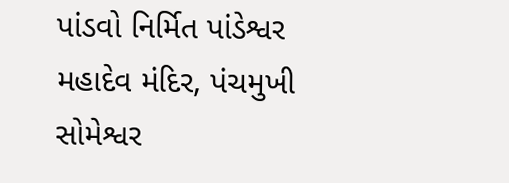પાંડવો નિર્મિત પાંડેશ્વર મહાદેવ મંદિર, પંચમુખી સોમેશ્વર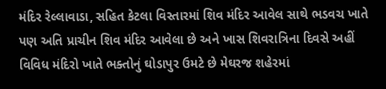મંદિર રેલ્લાવાડા, સહિત કેટલા વિસ્તારમાં શિવ મંદિર આવેલ સાથે ભડવચ ખાતે પણ અતિ પ્રાચીન શિવ મંદિર આવેલા છે અને ખાસ શિવરાત્રિના દિવસે અહીં વિવિધ મંદિરો ખાતે ભક્તોનું ઘોડાપુર ઉમટે છે મેઘરજ શહેરમાં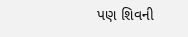પણ શિવની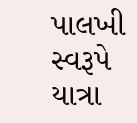પાલખી સ્વરૂપે યાત્રા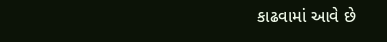કાઢવામાં આવે છે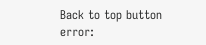Back to top button
error: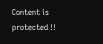Content is protected !!